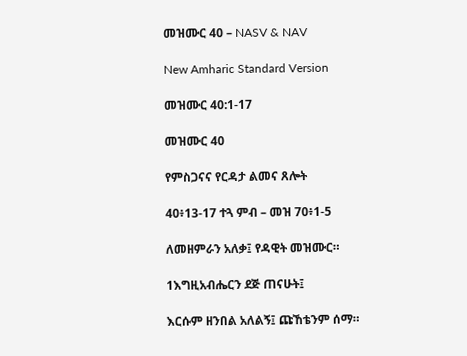መዝሙር 40 – NASV & NAV

New Amharic Standard Version

መዝሙር 40:1-17

መዝሙር 40

የምስጋናና የርዳታ ልመና ጸሎት

40፥13-17 ተጓ ምብ – መዝ 70፥1-5

ለመዘምራን አለቃ፤ የዳዊት መዝሙር።

1እግዚአብሔርን ደጅ ጠናሁት፤

እርሱም ዘንበል አለልኝ፤ ጩኸቴንም ሰማ።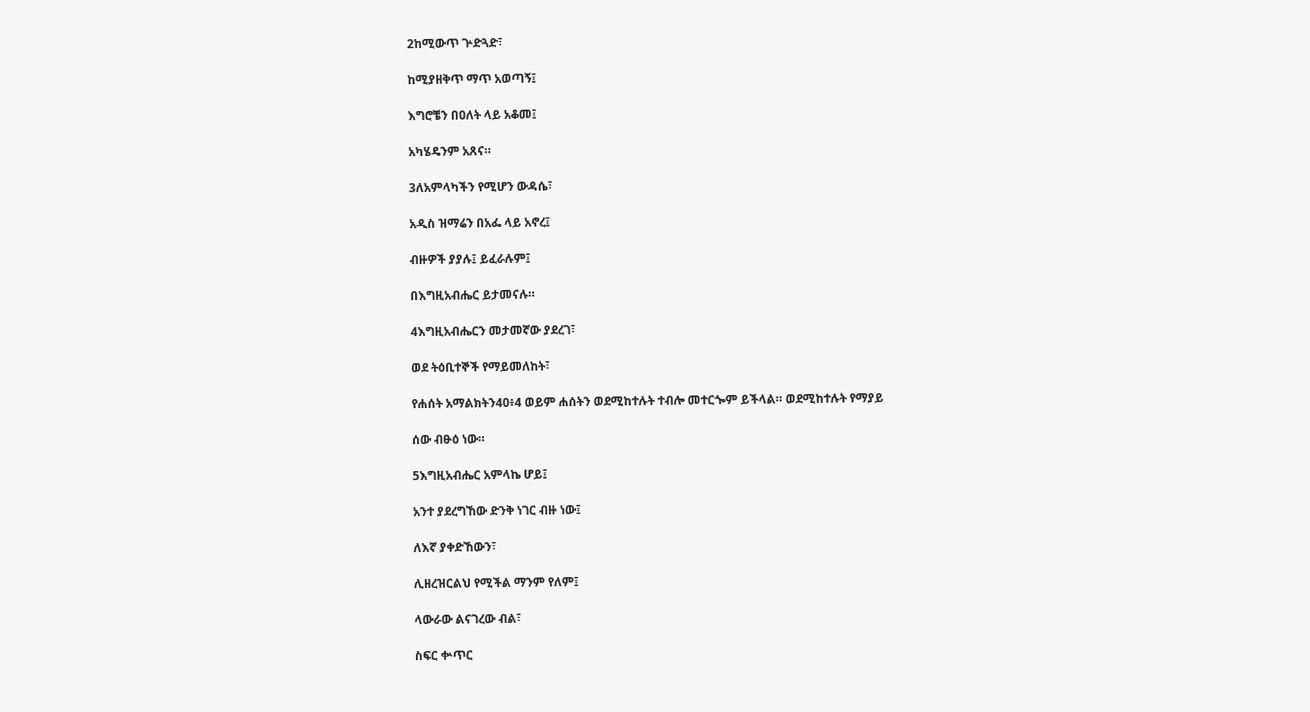2ከሚውጥ ጕድጓድ፣

ከሚያዘቅጥ ማጥ አወጣኝ፤

እግሮቼን በዐለት ላይ አቆመ፤

አካሄዴንም አጸና።

3ለአምላካችን የሚሆን ውዳሴ፣

አዲስ ዝማሬን በአፌ ላይ አኖረ፤

ብዙዎች ያያሉ፤ ይፈራሉም፤

በእግዚአብሔር ይታመናሉ።

4እግዚአብሔርን መታመኛው ያደረገ፣

ወደ ትዕቢተኞች የማይመለከት፣

የሐሰት አማልክትን40፥4 ወይም ሐሰትን ወደሚከተሉት ተብሎ መተርጐም ይችላል። ወደሚከተሉት የማያይ

ሰው ብፁዕ ነው።

5እግዚአብሔር አምላኬ ሆይ፤

አንተ ያደረግኸው ድንቅ ነገር ብዙ ነው፤

ለእኛ ያቀድኸውን፣

ሊዘረዝርልህ የሚችል ማንም የለም፤

ላውራው ልናገረው ብል፣

ስፍር ቍጥር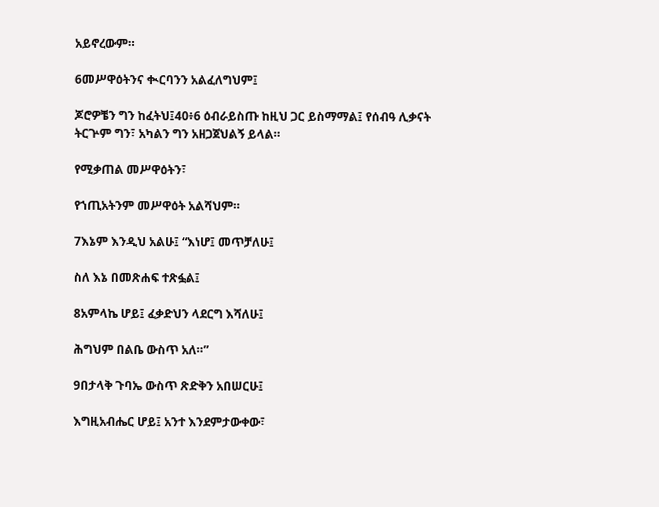አይኖረውም።

6መሥዋዕትንና ቊርባንን አልፈለግህም፤

ጆሮዎቼን ግን ከፈትህ፤40፥6 ዕብራይስጡ ከዚህ ጋር ይስማማል፤ የሰብዓ ሊቃናት ትርጕም ግን፣ አካልን ግን አዘጋጀህልኝ ይላል።

የሚቃጠል መሥዋዕትን፣

የኀጢአትንም መሥዋዕት አልሻህም።

7እኔም እንዲህ አልሁ፤ “እነሆ፤ መጥቻለሁ፤

ስለ እኔ በመጽሐፍ ተጽፏል፤

8አምላኬ ሆይ፤ ፈቃድህን ላደርግ እሻለሁ፤

ሕግህም በልቤ ውስጥ አለ።”

9በታላቅ ጉባኤ ውስጥ ጽድቅን አበሠርሁ፤

እግዚአብሔር ሆይ፤ አንተ እንደምታውቀው፣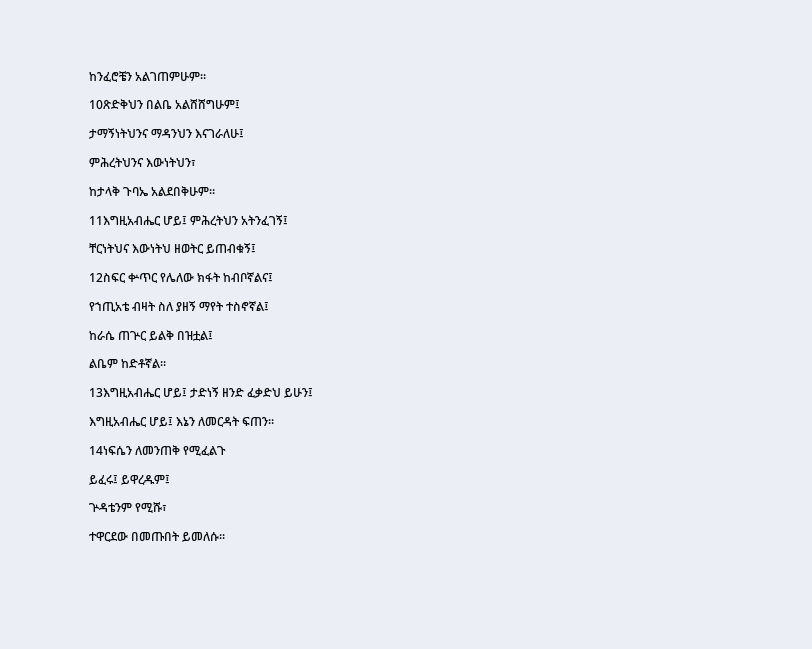ከንፈሮቼን አልገጠምሁም።

10ጽድቅህን በልቤ አልሸሸግሁም፤

ታማኝነትህንና ማዳንህን እናገራለሁ፤

ምሕረትህንና እውነትህን፣

ከታላቅ ጉባኤ አልደበቅሁም።

11እግዚአብሔር ሆይ፤ ምሕረትህን አትንፈገኝ፤

ቸርነትህና እውነትህ ዘወትር ይጠብቁኝ፤

12ስፍር ቍጥር የሌለው ክፋት ከብቦኛልና፤

የኀጢአቴ ብዛት ስለ ያዘኝ ማየት ተስኖኛል፤

ከራሴ ጠጕር ይልቅ በዝቷል፤

ልቤም ከድቶኛል።

13እግዚአብሔር ሆይ፤ ታድነኝ ዘንድ ፈቃድህ ይሁን፤

እግዚአብሔር ሆይ፤ እኔን ለመርዳት ፍጠን።

14ነፍሴን ለመንጠቅ የሚፈልጉ

ይፈሩ፤ ይዋረዱም፤

ጕዳቴንም የሚሹ፣

ተዋርደው በመጡበት ይመለሱ።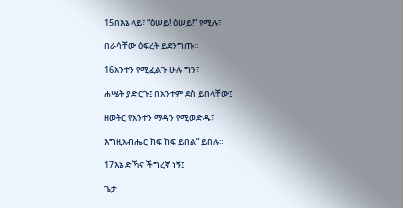15በእኔ ላይ፣ “ዕሠይ! ዕሠይ!” የሚሉ፣

በራሳቸው ዕፍረት ይደንግጡ።

16አንተን የሚፈልጉ ሁሉ ግን፣

ሐሤት ያድርጉ፤ በአንተም ደስ ይበላቸው፤

ዘወትር የአንተን ማዳን የሚወድዱ፣

እግዚአብሔር ከፍ ከፍ ይበል” ይበሉ።

17እኔ ድኻና ችግረኛ ነኝ፤

ጌታ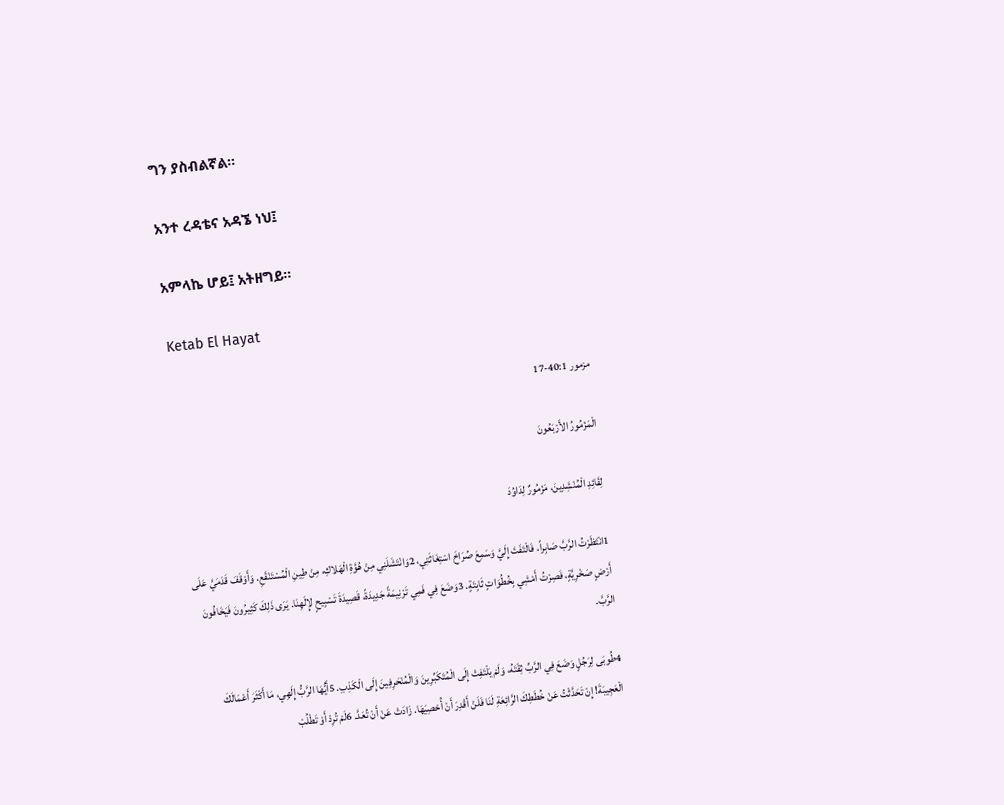ግን ያስብልኛል።

አንተ ረዳቴና አዳኜ ነህ፤

አምላኬ ሆይ፤ አትዘግይ።

Ketab El Hayat

مزمور 40:1-17

الْمَزْمُورُ الأَرْبَعُونَ

لِقَائِدِ الْمُنْشِدِينَ، مَزْمُورٌ لِدَاوُدَ

1انْتَظَرْتُ الرَّبَّ صَابِراً، فَالْتَفَتَ إِلَيَّ وَسَمِعَ صُرَاخَ اسْتِغَاثَتِي، 2وَانْتَشَلَنِي مِنْ هُوَّةِ الْهَلاكِ، مِنْ طِينِ الْمُسْتَنْقَعِ. وَأَوْقَفَ قَدَمَيَّ عَلَى أَرْضٍ صَخْرِيَّةٍ، فَصِرْتُ أَمْشِي بِخُطُوَاتٍ ثَابِتَةٍ. 3وَضَعَ فِي فَمِي تَرْنِيمَةً جَدِيدَةً، قَصِيدَةَ تَسْبِيحٍ لإِلَهِنَا. يَرَى ذَلِكَ كَثِيرُونَ فَيَخَافُونَ الرَّبَّ.

4طُوبَى لِرَجُلٍ وَضَعَ فِي الرَّبِّ ثِقَتَهُ، وَلَمْ يَلْتَفِتْ إِلَى الْمُتَكَبِّرِينَ وَالْمُنْحَرِفِينَ إِلَى الْكَذِبِ. 5أَيُّهَا الرَّبُّ إِلَهِي، مَا أَكْثَرَ أَعْمَالَكَ الْعَجِيبَةَ! إِنْ تَحَدَّثْتُ عَنْ خُطَطِكَ الرَّائِعَةِ لَنَا فَلَنْ أَقْدِرَ أَنْ أُحْصِيَهَا. زَادَتْ عَنْ أَنْ تُعَدَّ. 6لَمْ تُرِدْ أَوْ تَطْلُبْ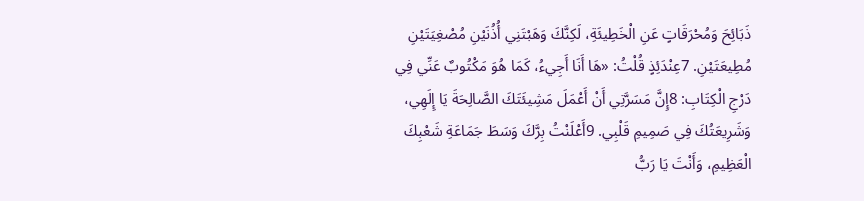ذَبَائِحَ وَمُحْرَقَاتٍ عَنِ الْخَطِيئَةِ، لَكِنَّكَ وَهَبْتَنِي أُذُنَيْنِ مُصْغِيَتَيْنِ مُطِيعَتَيْنِ. 7عِنْدَئِذٍ قُلْتُ: «هَا أَنَا أَجِيءُ، كَمَا هُوَ مَكْتُوبٌ عَنِّي فِي دَرْجِ الْكِتَابِ: 8إِنَّ مَسَرَّتِي أَنْ أَعْمَلَ مَشِيئَتَكَ الصَّالِحَةَ يَا إِلَهِي، وَشَرِيعَتُكَ فِي صَمِيمِ قَلْبِي. 9أَعْلَنْتُ بِرَّكَ وَسَطَ جَمَاعَةِ شَعْبِكَ الْعَظِيمِ، وَأَنْتَ يَا رَبُّ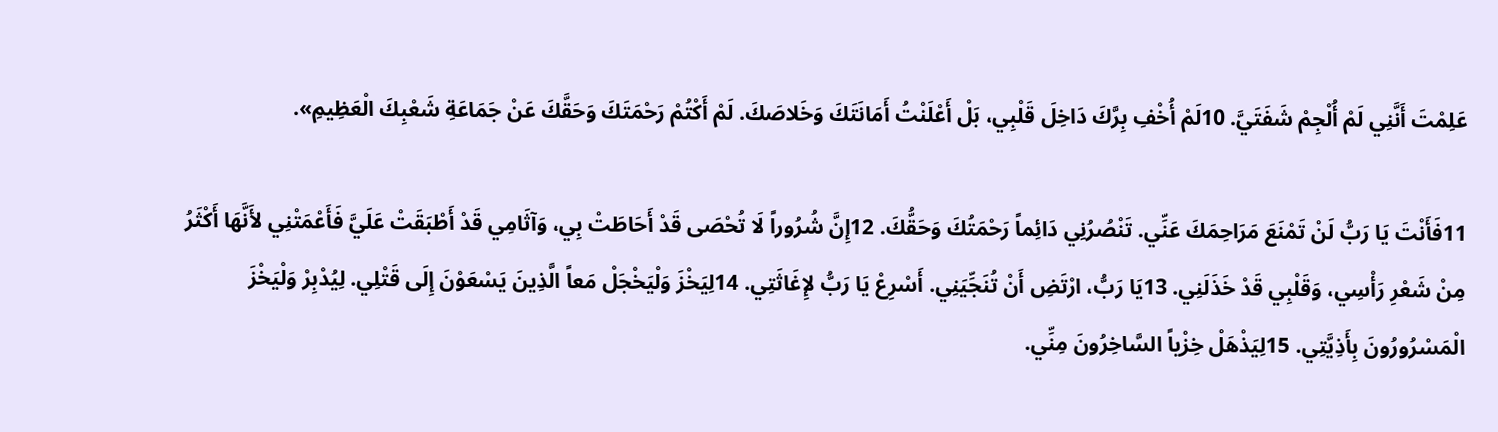عَلِمْتَ أَنَّنِي لَمْ أُلْجِمْ شَفَتَيَّ. 10لَمْ أُخْفِ بِرَّكَ دَاخِلَ قَلْبِي، بَلْ أَعْلَنْتُ أَمَانَتَكَ وَخَلاصَكَ. لَمْ أَكْتُمْ رَحْمَتَكَ وَحَقَّكَ عَنْ جَمَاعَةِ شَعْبِكَ الْعَظِيمِ».

11فَأَنْتَ يَا رَبُّ لَنْ تَمْنَعَ مَرَاحِمَكَ عَنِّي. تَنْصُرُنِي دَائِماً رَحْمَتُكَ وَحَقُّكَ. 12إِنَّ شُرُوراً لَا تُحْصَى قَدْ أَحَاطَتْ بِي، وَآثَامِي قَدْ أَطْبَقَتْ عَلَيَّ فَأَعْمَتْنِي لأَنَّهَا أَكْثَرُ مِنْ شَعْرِ رَأْسِي، وَقَلْبِي قَدْ خَذَلَنِي. 13يَا رَبُّ، ارْتَضِ أَنْ تُنَجِّيَنِي. أَسْرِعْ يَا رَبُّ لإِغَاثَتِي. 14لِيَخْزَ وَلْيَخْجَلْ مَعاً الَّذِينَ يَسْعَوْنَ إِلَى قَتْلِي. لِيُدْبِرْ وَلْيَخْزَ الْمَسْرُورُونَ بِأَذِيَّتِي. 15لِيَذْهَلْ خِزْياً السَّاخِرُونَ مِنِّي.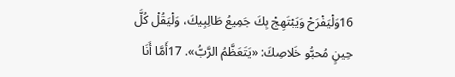16وَلْيَفْرَحْ وَيَبْتَهِجْ بِكَ جَمِيعُ طَالِبِيكَ، وَلْيَقُلْ كُلَّ حِينٍ مُحبُّو خَلاصِكَ: «يَتَعَظَّمُ الرَّبُّ». 17أَمَّا أَنَا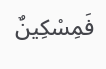فَمِسْكِينٌ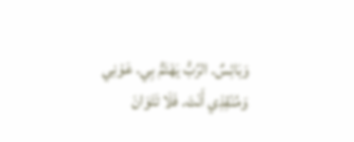وَبَائِسٌ. الرَّبُّ يَهْتَمُّ بِي. عَوْنِي وَمُنْقِذِي أَنْتَ. فَلَا تَتَوَانَ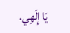يَا إِلَهِي.